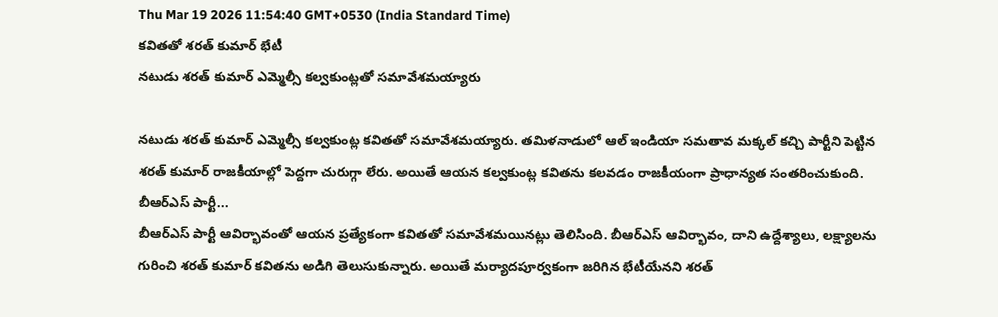Thu Mar 19 2026 11:54:40 GMT+0530 (India Standard Time)
కవితతో శరత్ కుమార్ భేటీ
నటుడు శరత్ కుమార్ ఎమ్మెల్సీ కల్వకుంట్లతో సమావేశమయ్యారు

నటుడు శరత్ కుమార్ ఎమ్మెల్సీ కల్వకుంట్ల కవితతో సమావేశమయ్యారు. తమిళనాడులో ఆల్ ఇండియా సమతావ మక్కల్ కచ్చి పార్టీని పెట్టిన శరత్ కుమార్ రాజకీయాల్లో పెద్దగా చురుగ్గా లేరు. అయితే ఆయన కల్వకుంట్ల కవితను కలవడం రాజకీయంగా ప్రాధాన్యత సంతరించుకుంది.
బీఆర్ఎస్ పార్టీ...
బీఆర్ఎస్ పార్టీ ఆవిర్భావంతో ఆయన ప్రత్యేకంగా కవితతో సమావేశమయినట్లు తెలిసింది. బీఆర్ఎస్ ఆవిర్భావం, దాని ఉద్దేశ్యాలు, లక్ష్యాలను గురించి శరత్ కుమార్ కవితను అడిగి తెలుసుకున్నారు. అయితే మర్యాదపూర్వకంగా జరిగిన భేటీయేనని శరత్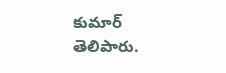కుమార్ తెలిపారు.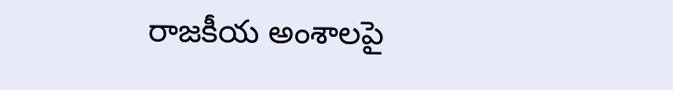రాజకీయ అంశాలపై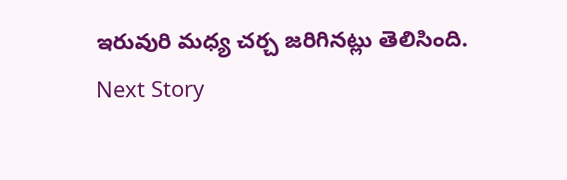ఇరువురి మధ్య చర్చ జరిగినట్లు తెలిసింది.
Next Story